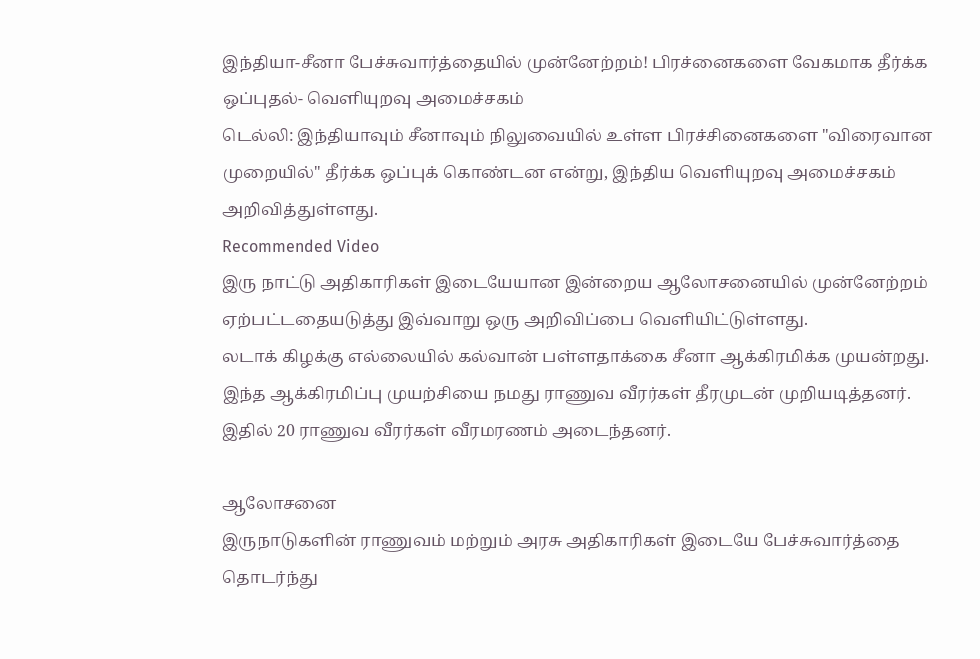இந்தியா-சீனா பேச்சுவார்த்தையில் முன்னேற்றம்! பிரச்னைகளை வேகமாக தீர்க்க ஒப்புதல்- வெளியுறவு அமைச்சகம்
டெல்லி: இந்தியாவும் சீனாவும் நிலுவையில் உள்ள பிரச்சினைகளை "விரைவான முறையில்" தீர்க்க ஒப்புக் கொண்டன என்று, இந்திய வெளியுறவு அமைச்சகம் அறிவித்துள்ளது.
Recommended Video
இரு நாட்டு அதிகாரிகள் இடையேயான இன்றைய ஆலோசனையில் முன்னேற்றம் ஏற்பட்டதையடுத்து இவ்வாறு ஒரு அறிவிப்பை வெளியிட்டுள்ளது.
லடாக் கிழக்கு எல்லையில் கல்வான் பள்ளதாக்கை சீனா ஆக்கிரமிக்க முயன்றது. இந்த ஆக்கிரமிப்பு முயற்சியை நமது ராணுவ வீரர்கள் தீரமுடன் முறியடித்தனர். இதில் 20 ராணுவ வீரர்கள் வீரமரணம் அடைந்தனர்.

ஆலோசனை
இருநாடுகளின் ராணுவம் மற்றும் அரசு அதிகாரிகள் இடையே பேச்சுவார்த்தை தொடர்ந்து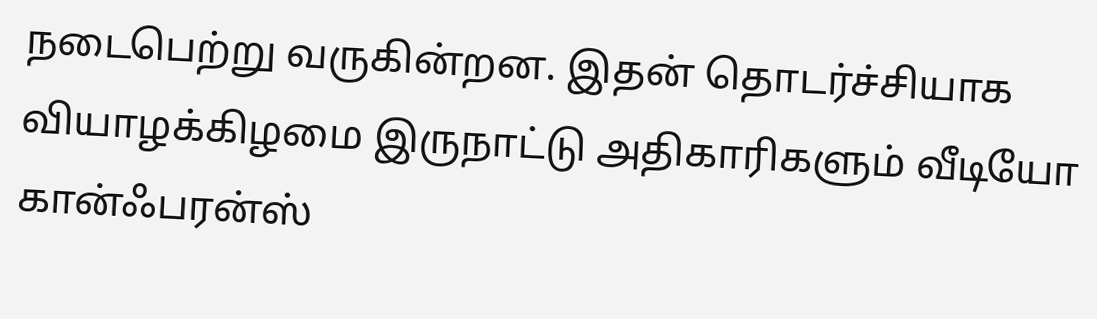நடைபெற்று வருகின்றன. இதன் தொடர்ச்சியாக வியாழக்கிழமை இருநாட்டு அதிகாரிகளும் வீடியோ கான்ஃபரன்ஸ்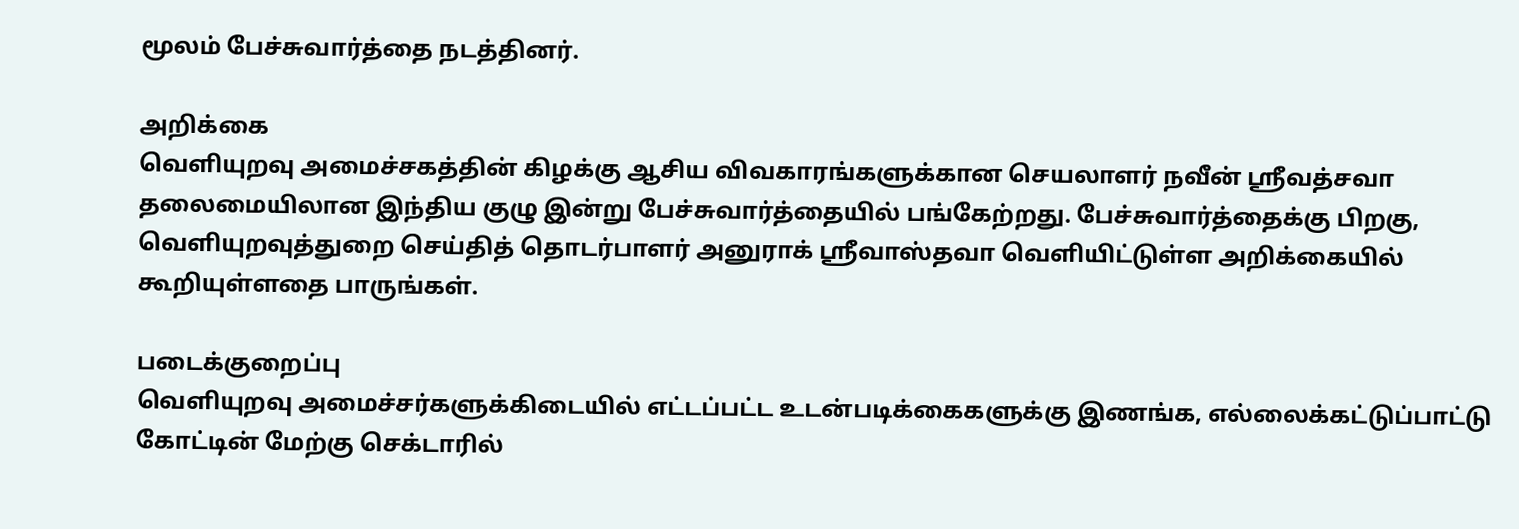மூலம் பேச்சுவார்த்தை நடத்தினர்.

அறிக்கை
வெளியுறவு அமைச்சகத்தின் கிழக்கு ஆசிய விவகாரங்களுக்கான செயலாளர் நவீன் ஶ்ரீவத்சவா தலைமையிலான இந்திய குழு இன்று பேச்சுவார்த்தையில் பங்கேற்றது. பேச்சுவார்த்தைக்கு பிறகு, வெளியுறவுத்துறை செய்தித் தொடர்பாளர் அனுராக் ஸ்ரீவாஸ்தவா வெளியிட்டுள்ள அறிக்கையில் கூறியுள்ளதை பாருங்கள்.

படைக்குறைப்பு
வெளியுறவு அமைச்சர்களுக்கிடையில் எட்டப்பட்ட உடன்படிக்கைகளுக்கு இணங்க, எல்லைக்கட்டுப்பாட்டு கோட்டின் மேற்கு செக்டாரில்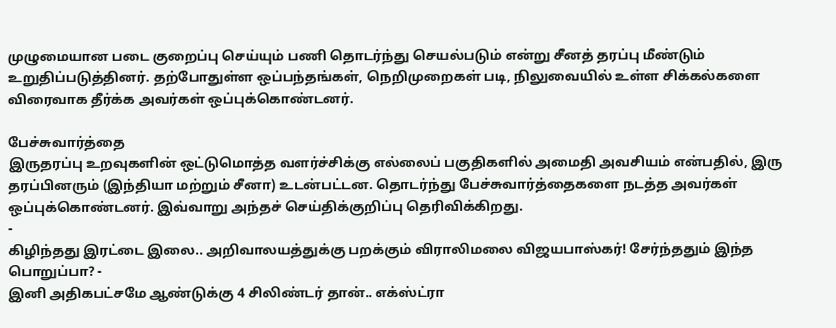முழுமையான படை குறைப்பு செய்யும் பணி தொடர்ந்து செயல்படும் என்று சீனத் தரப்பு மீண்டும் உறுதிப்படுத்தினர். தற்போதுள்ள ஒப்பந்தங்கள், நெறிமுறைகள் படி, நிலுவையில் உள்ள சிக்கல்களை விரைவாக தீர்க்க அவர்கள் ஒப்புக்கொண்டனர்.

பேச்சுவார்த்தை
இருதரப்பு உறவுகளின் ஒட்டுமொத்த வளர்ச்சிக்கு எல்லைப் பகுதிகளில் அமைதி அவசியம் என்பதில், இரு தரப்பினரும் (இந்தியா மற்றும் சீனா) உடன்பட்டன. தொடர்ந்து பேச்சுவார்த்தைகளை நடத்த அவர்கள் ஒப்புக்கொண்டனர். இவ்வாறு அந்தச் செய்திக்குறிப்பு தெரிவிக்கிறது.
-
கிழிந்தது இரட்டை இலை.. அறிவாலயத்துக்கு பறக்கும் விராலிமலை விஜயபாஸ்கர்! சேர்ந்ததும் இந்த பொறுப்பா? -
இனி அதிகபட்சமே ஆண்டுக்கு 4 சிலிண்டர் தான்.. எக்ஸ்ட்ரா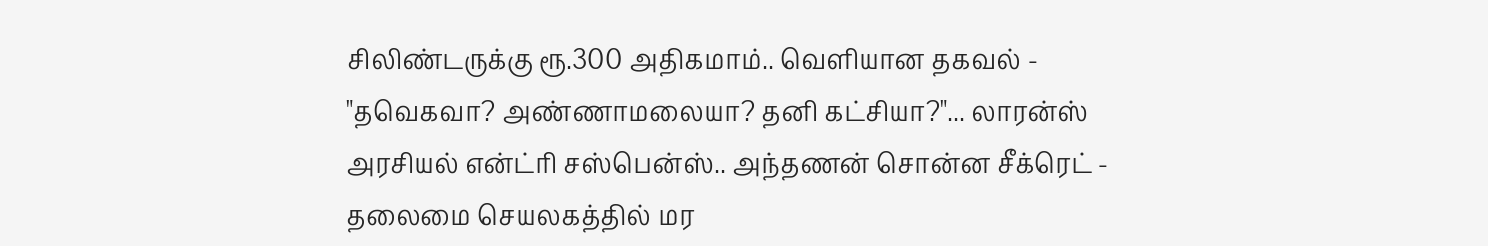சிலிண்டருக்கு ரூ.300 அதிகமாம்.. வெளியான தகவல் -
"தவெகவா? அண்ணாமலையா? தனி கட்சியா?"... லாரன்ஸ் அரசியல் என்ட்ரி சஸ்பென்ஸ்.. அந்தணன் சொன்ன சீக்ரெட் -
தலைமை செயலகத்தில் மர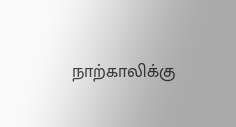நாற்காலிக்கு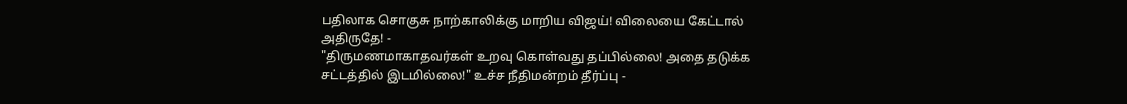பதிலாக சொகுசு நாற்காலிக்கு மாறிய விஜய்! விலையை கேட்டால் அதிருதே! -
"திருமணமாகாதவர்கள் உறவு கொள்வது தப்பில்லை! அதை தடுக்க சட்டத்தில் இடமில்லை!" உச்ச நீதிமன்றம் தீர்ப்பு -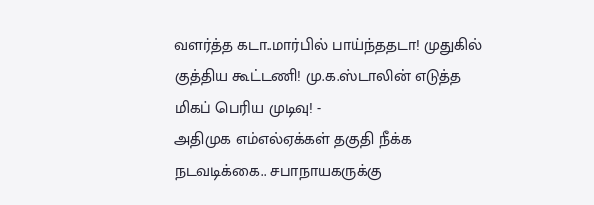வளர்த்த கடா..மார்பில் பாய்ந்ததடா! முதுகில் குத்திய கூட்டணி! மு.க.ஸ்டாலின் எடுத்த மிகப் பெரிய முடிவு! -
அதிமுக எம்எல்ஏக்கள் தகுதி நீக்க நடவடிக்கை.. சபாநாயகருக்கு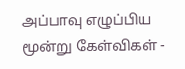அப்பாவு எழுப்பிய மூன்று கேள்விகள் -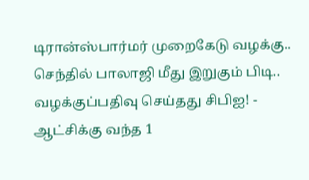டிரான்ஸ்பார்மர் முறைகேடு வழக்கு.. செந்தில் பாலாஜி மீது இறுகும் பிடி.. வழக்குப்பதிவு செய்தது சிபிஐ! -
ஆட்சிக்கு வந்த 1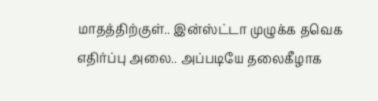மாதத்திற்குள்.. இன்ஸ்ட்டா முழுக்க தவெக எதிர்ப்பு அலை.. அப்படியே தலைகீழாக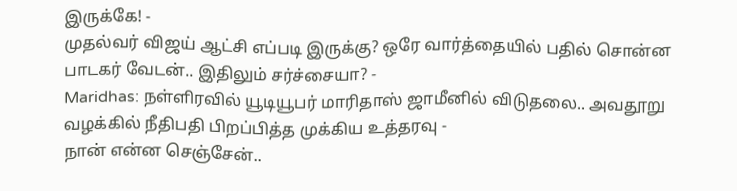இருக்கே! -
முதல்வர் விஜய் ஆட்சி எப்படி இருக்கு? ஒரே வார்த்தையில் பதில் சொன்ன பாடகர் வேடன்.. இதிலும் சர்ச்சையா? -
Maridhas: நள்ளிரவில் யூடியூபர் மாரிதாஸ் ஜாமீனில் விடுதலை.. அவதூறு வழக்கில் நீதிபதி பிறப்பித்த முக்கிய உத்தரவு -
நான் என்ன செஞ்சேன்..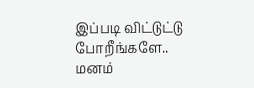இப்படி விட்டுட்டு போறீங்களே.. மனம்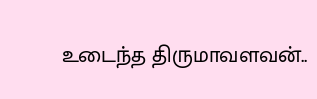உடைந்த திருமாவளவன்..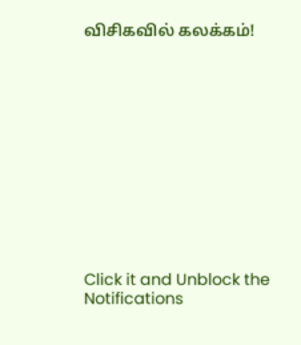விசிகவில் கலக்கம்!












Click it and Unblock the Notifications